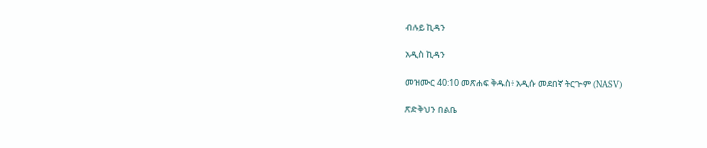ብሉይ ኪዳን

አዲስ ኪዳን

መዝሙር 40:10 መጽሐፍ ቅዱስ፥ አዲሱ መደበኛ ትርጒም (NASV)

ጽድቅህን በልቤ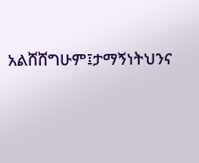አልሸሸግሁም፤ታማኝነትህንና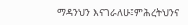ማዳንህን እናገራለሁ፤ምሕረትህንና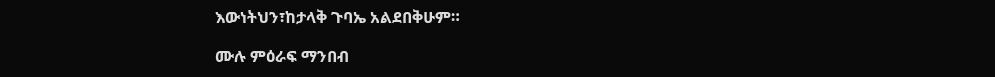እውነትህን፣ከታላቅ ጉባኤ አልደበቅሁም።

ሙሉ ምዕራፍ ማንበብ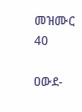መዝሙር 40

ዐውደ-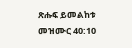ጽሑፍ ይመልከቱ መዝሙር 40:10